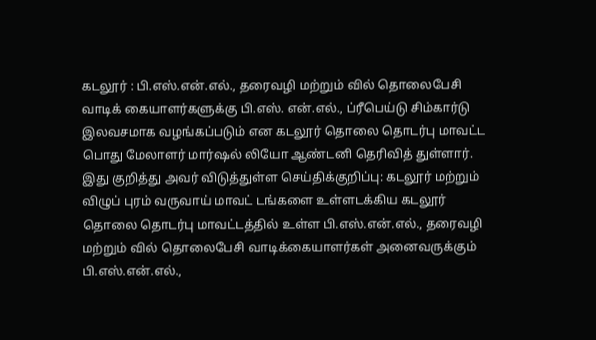கடலூர் : பி.எஸ்.என்.எல்., தரைவழி மற்றும் வில் தொலைபேசி வாடிக் கையாளர்களுக்கு பி.எஸ். என்.எல்., ப்ரீபெய்டு சிம்கார்டு இலவசமாக வழங்கப்படும் என கடலூர் தொலை தொடர்பு மாவட்ட பொது மேலாளர் மார்ஷல் லியோ ஆண்டனி தெரிவித் துள்ளார்.
இது குறித்து அவர் விடுத்துள்ள செய்திக்குறிப்பு: கடலூர் மற்றும் விழுப் புரம் வருவாய் மாவட் டங்களை உள்ளடக்கிய கடலூர் தொலை தொடர்பு மாவட்டத்தில் உள்ள பி.எஸ்.என்.எல்., தரைவழி மற்றும் வில் தொலைபேசி வாடிக்கையாளர்கள் அனைவருக்கும் பி.எஸ்.என்.எல்.,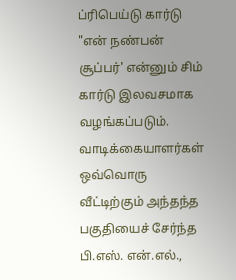ப்ரிபெய்டு கார்டு "என் நண்பன் சூப்பர்' என்னும் சிம் கார்டு இலவசமாக வழங்கப்படும். வாடிக்கையாளர்கள் ஒவ்வொரு வீட்டிற்கும் அந்தந்த பகுதியைச் சேர்ந்த பி.எஸ். என்.எல்.,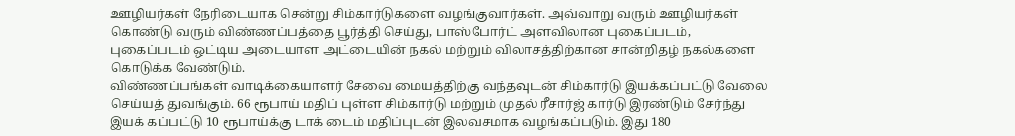ஊழியர்கள் நேரிடையாக சென்று சிம்கார்டுகளை வழங்குவார்கள். அவ்வாறு வரும் ஊழியர்கள் கொண்டு வரும் விண்ணப்பத்தை பூர்த்தி செய்து, பாஸ்போர்ட் அளவிலான புகைப்படம், புகைப்படம் ஒட்டிய அடையாள அட்டையின் நகல் மற்றும் விலாசத்திற்கான சான்றிதழ் நகல்களை கொடுக்க வேண்டும்.
விண்ணப்பங்கள் வாடிக்கையாளர் சேவை மையத்திற்கு வந்தவுடன் சிம்கார்டு இயக்கப்பட்டு வேலை செய்யத் துவங்கும். 66 ரூபாய் மதிப் புள்ள சிம்கார்டு மற்றும் முதல் ரீசார்ஜ் கார்டு இரண்டும் சேர்ந்து இயக் கப்பட்டு 10 ரூபாய்க்கு டாக் டைம் மதிப்புடன் இலவசமாக வழங்கப்படும். இது 180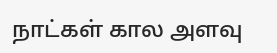நாட்கள் கால அளவு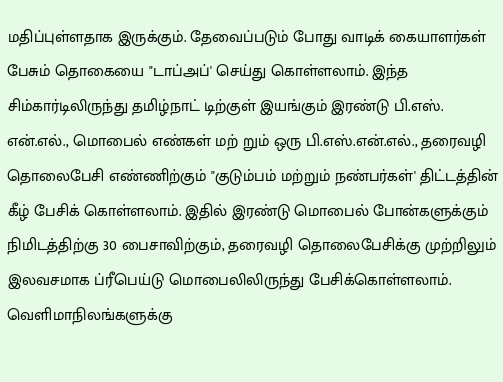மதிப்புள்ளதாக இருக்கும். தேவைப்படும் போது வாடிக் கையாளர்கள் பேசும் தொகையை "டாப்அப்' செய்து கொள்ளலாம். இந்த சிம்கார்டிலிருந்து தமிழ்நாட் டிற்குள் இயங்கும் இரண்டு பி.எஸ். என்.எல்., மொபைல் எண்கள் மற் றும் ஒரு பி.எஸ்.என்.எல்., தரைவழி தொலைபேசி எண்ணிற்கும் "குடும்பம் மற்றும் நண்பர்கள்' திட்டத்தின் கீழ் பேசிக் கொள்ளலாம். இதில் இரண்டு மொபைல் போன்களுக்கும் நிமிடத்திற்கு 30 பைசாவிற்கும், தரைவழி தொலைபேசிக்கு முற்றிலும் இலவசமாக ப்ரீபெய்டு மொபைலிலிருந்து பேசிக்கொள்ளலாம். வெளிமாநிலங்களுக்கு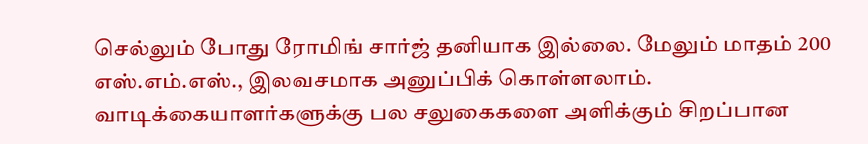செல்லும் போது ரோமிங் சார்ஜ் தனியாக இல்லை. மேலும் மாதம் 200 எஸ்.எம்.எஸ்., இலவசமாக அனுப்பிக் கொள்ளலாம். வாடிக்கையாளர்களுக்கு பல சலுகைகளை அளிக்கும் சிறப்பான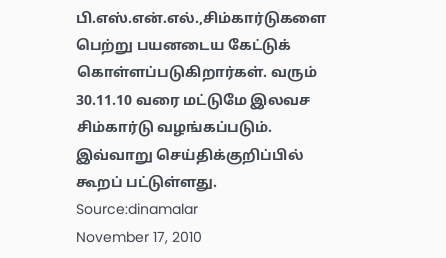பி.எஸ்.என்.எல்.,சிம்கார்டுகளை பெற்று பயனடைய கேட்டுக் கொள்ளப்படுகிறார்கள். வரும் 30.11.10 வரை மட்டுமே இலவச சிம்கார்டு வழங்கப்படும். இவ்வாறு செய்திக்குறிப்பில் கூறப் பட்டுள்ளது.
Source:dinamalar
November 17, 2010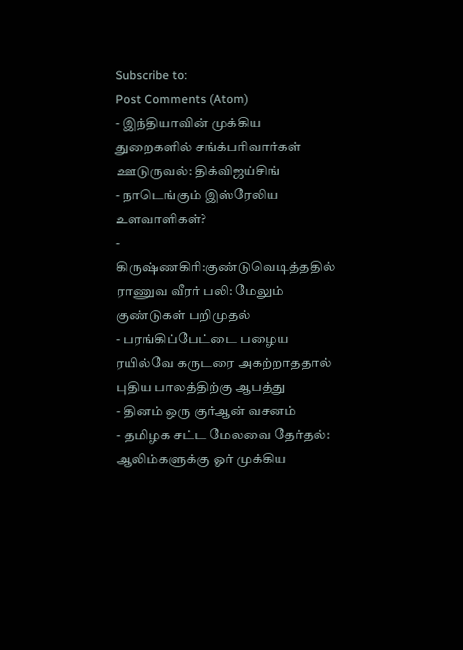Subscribe to:
Post Comments (Atom)
- இந்தியாவின் முக்கிய துறைகளில் சங்க்பரிவார்கள் ஊடுருவல்: திக்விஜய்சிங்
- நாடெங்கும் இஸ்ரேலிய உளவாளிகள்?
- கிருஷ்ணகிரி:குண்டுவெடித்ததில் ராணுவ வீரர் பலி: மேலும் குண்டுகள் பறிமுதல்
- பரங்கிப்பேட்டை பழைய ரயில்வே கருடரை அகற்றாததால் புதிய பாலத்திற்கு ஆபத்து
- தினம் ஒரு குர்ஆன் வசனம்
- தமிழக சட்ட மேலவை தேர்தல்: ஆலிம்களுக்கு ஓர் முக்கிய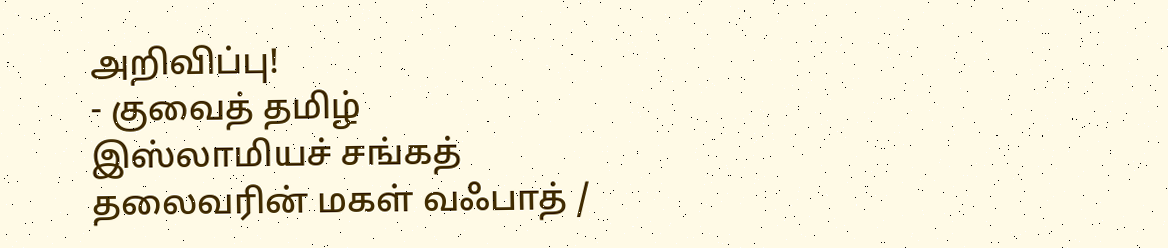அறிவிப்பு!
- குவைத் தமிழ் இஸ்லாமியச் சங்கத் தலைவரின் மகள் வஃபாத் /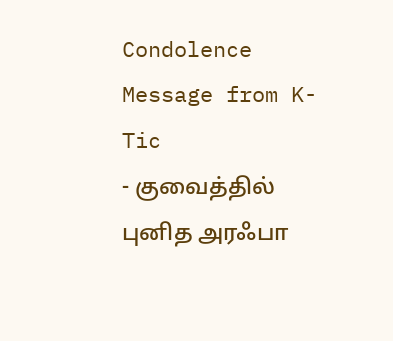Condolence Message from K-Tic
- குவைத்தில் புனித அரஃபா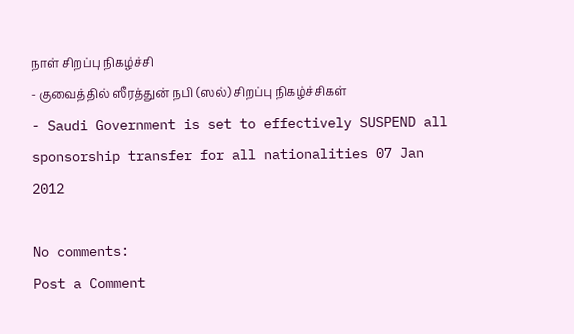நாள் சிறப்பு நிகழ்ச்சி
- குவைத்தில் ஸீரத்துன் நபி (ஸல்) சிறப்பு நிகழ்ச்சிகள்
- Saudi Government is set to effectively SUSPEND all sponsorship transfer for all nationalities 07 Jan 2012

No comments:
Post a Comment